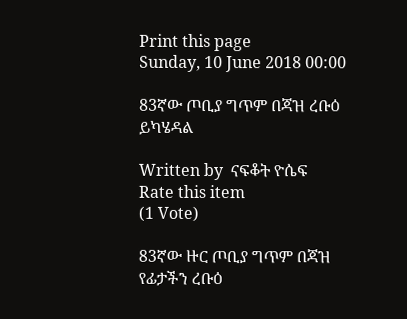Print this page
Sunday, 10 June 2018 00:00

83ኛው ጦቢያ ግጥም በጃዝ ረቡዕ ይካሄዳል

Written by  ናፍቆት ዮሴፍ
Rate this item
(1 Vote)

83ኛው ዙር ጦቢያ ግጥም በጃዝ የፊታችን ረቡዕ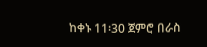ከቀኑ 11፡30 ጀምሮ በራስ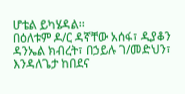ሆቴል ይካሄዳል፡፡
በዕለቱም ዶ/ር ዳኛቸው አሰፋ፣ ዲያቆን ዳንኤል ክብረት፣ በኃይሉ ገ/መድህን፣ እንዳለጌታ ከበደና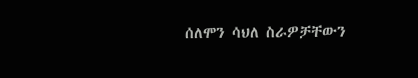ሰለሞን ሳህለ ስራዎቻቸውን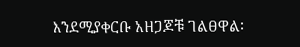እንደሚያቀርቡ አዘጋጆቹ ገልፀዋል፡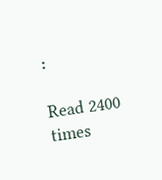፡

Read 2400 times